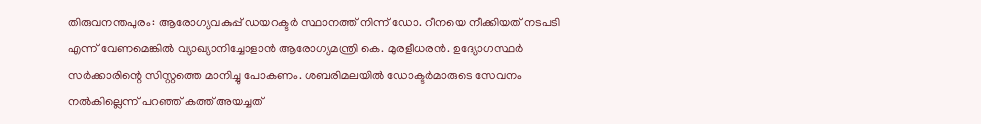തിരുവനന്തപുരം: ആരോഗ്യവകുപ്പ് ഡയറക്ടർ സ്ഥാനത്ത് നിന്ന് ഡോ. റീനയെ നീക്കിയത് നടപടി എന്ന് വേണമെങ്കിൽ വ്യാഖ്യാനിച്ചോളാൻ ആരോഗ്യമന്ത്രി കെ. മുരളീധരൻ. ഉദ്യോഗസ്ഥർ സർക്കാരിന്റെ സിസ്റ്റത്തെ മാനിച്ചു പോകണം. ശബരിമലയിൽ ഡോക്ടർമാരുടെ സേവനം നൽകില്ലെന്ന് പറഞ്ഞ് കത്ത് അയച്ചത്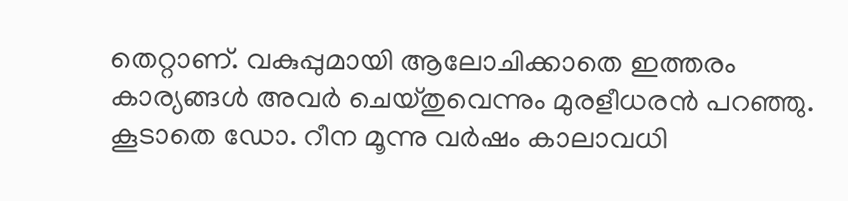തെറ്റാണ്. വകുപ്പുമായി ആലോചിക്കാതെ ഇത്തരം കാര്യങ്ങൾ അവർ ചെയ്തുവെന്നും മുരളീധരൻ പറഞ്ഞു.
കൂടാതെ ഡോ. റീന മൂന്നു വർഷം കാലാവധി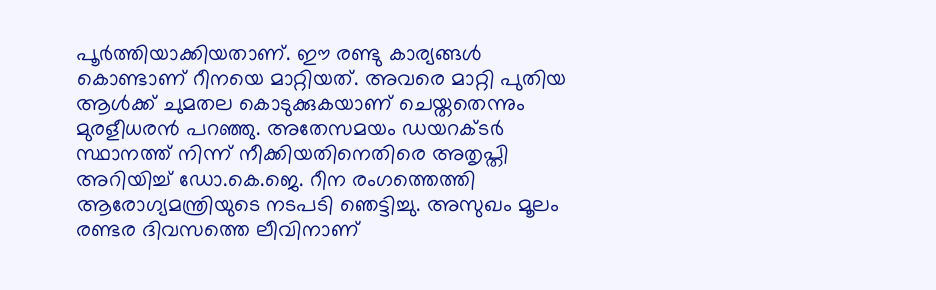പൂർത്തിയാക്കിയതാണ്. ഈ രണ്ടു കാര്യങ്ങൾ കൊണ്ടാണ് റീനയെ മാറ്റിയത്. അവരെ മാറ്റി പുതിയ ആൾക്ക് ചുമതല കൊടുക്കുകയാണ് ചെയ്തതെന്നും മുരളീധരൻ പറഞ്ഞു. അതേസമയം ഡയറക്ടർ സ്ഥാനത്ത് നിന്ന് നീക്കിയതിനെതിരെ അതൃപ്തി അറിയിച്ച് ഡോ.കെ.ജെ. റീന രംഗത്തെത്തി ആരോഗ്യമന്ത്രിയുടെ നടപടി ഞെട്ടിച്ചു. അസുഖം മൂലം രണ്ടര ദിവസത്തെ ലീവിനാണ്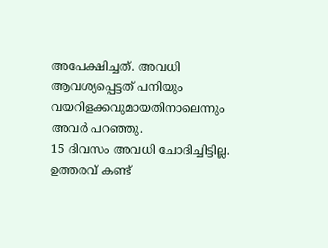അപേക്ഷിച്ചത്. അവധി ആവശ്യപ്പെട്ടത് പനിയും വയറിളക്കവുമായതിനാലെന്നും അവർ പറഞ്ഞു.
15 ദിവസം അവധി ചോദിച്ചിട്ടില്ല. ഉത്തരവ് കണ്ട്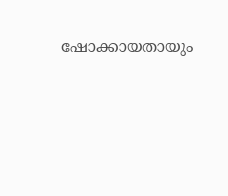ഷോക്കായതായും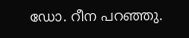ഡോ. റീന പറഞ്ഞു.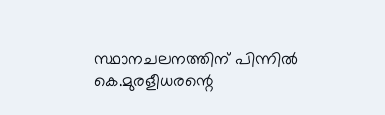സ്ഥാനചലനത്തിന് പിന്നിൽ കെ.മുരളീധരന്റെ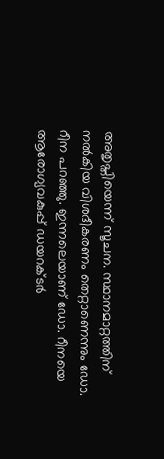അതൃപ്തിയെന്ന് സൂചന. സ്ഥാനമാറ്റത്തിന് നൽകിയ വിശദീകരണം തെറ്റാണെന്നും ഡോ. റീന പറഞ്ഞു. ഇന്നലെയാണ് ഡോ. റീനയെ ആരോഗ്യവകുപ്പ് ഡയറക്ടർ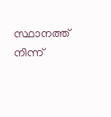സ്ഥാനത്ത് നിന്ന്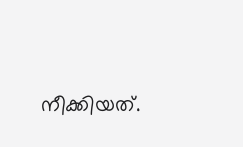നീക്കിയത്.